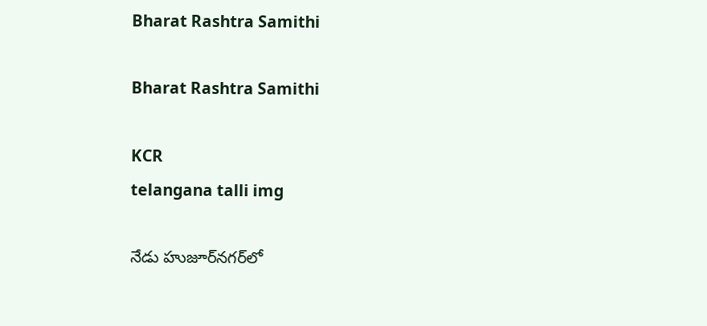Bharat Rashtra Samithi

Bharat Rashtra Samithi

KCR
telangana talli img

నేడు హుజూర్‌నగర్‌లో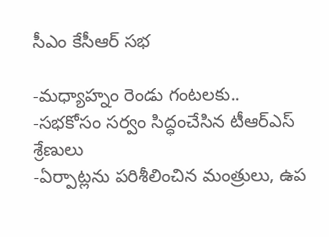సీఎం కేసీఆర్ సభ

-మధ్యాహ్నం రెండు గంటలకు..
-సభకోసం సర్వం సిద్ధంచేసిన టీఆర్‌ఎస్ శ్రేణులు
-ఏర్పాట్లను పరిశీలించిన మంత్రులు, ఉప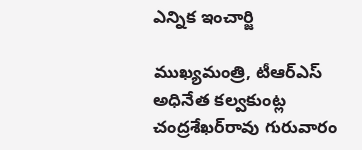ఎన్నిక ఇంచార్జి

ముఖ్యమంత్రి, టీఆర్‌ఎస్ అధినేత కల్వకుంట్ల చంద్రశేఖర్‌రావు గురువారం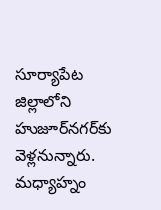సూర్యాపేట జిల్లాలోని హుజూర్‌నగర్‌కు వెళ్లనున్నారు. మధ్యాహ్నం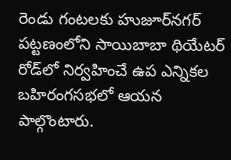రెండు గంటలకు హుజూర్‌నగర్ పట్టణంలోని సాయిబాబా థియేటర్ రోడ్‌లో నిర్వహించే ఉప ఎన్నికల బహిరంగసభలో ఆయన పాల్గొంటారు.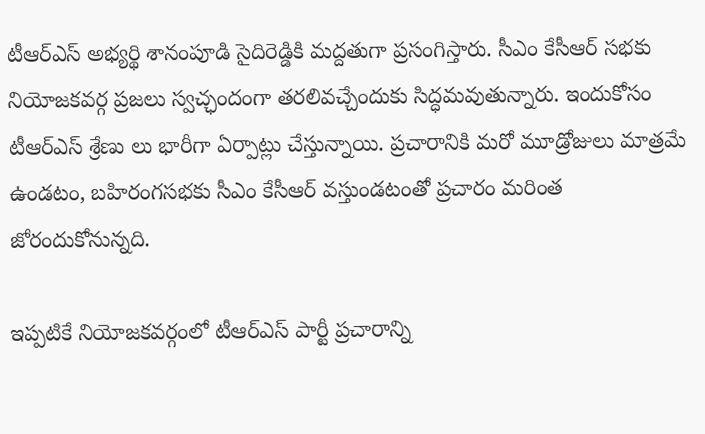టీఆర్‌ఎస్ అభ్యర్థి శానంపూడి సైదిరెడ్డికి మద్దతుగా ప్రసంగిస్తారు. సీఎం కేసీఆర్ సభకు నియోజకవర్గ ప్రజలు స్వచ్ఛందంగా తరలివచ్చేందుకు సిద్ధమవుతున్నారు. ఇందుకోసం టీఆర్‌ఎస్ శ్రేణు లు భారీగా ఏర్పాట్లు చేస్తున్నాయి. ప్రచారానికి మరో మూడ్రోజులు మాత్రమే ఉండటం, బహిరంగసభకు సీఎం కేసీఆర్ వస్తుండటంతో ప్రచారం మరింత జోరందుకోనున్నది.

ఇప్పటికే నియోజకవర్గంలో టీఆర్‌ఎస్ పార్టీ ప్రచారాన్ని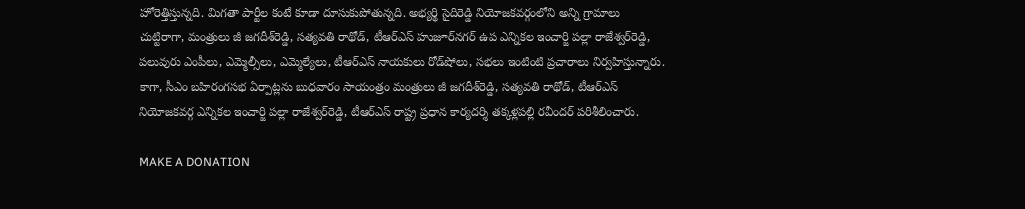హోరెత్తిస్తున్నది. మిగతా పార్టీల కంటే కూడా దూసుకుపోతున్నది. అభ్యర్థి సైదిరెడ్డి నియోజకవర్గంలోని అన్ని గ్రామాలు చుట్టిరాగా, మంత్రులు జీ జగదీశ్‌రెడ్డి, సత్యవతి రాథోడ్, టీఆర్‌ఎస్ హుజూర్‌నగర్ ఉప ఎన్నికల ఇంచార్జి పల్లా రాజేశ్వర్‌రెడ్డి, పలువురు ఎంపీలు, ఎమ్మెల్సీలు, ఎమ్మెల్యేలు, టీఆర్‌ఎస్ నాయకులు రోడ్‌షోలు, సభలు ఇంటింటి ప్రచారాలు నిర్వహిస్తున్నారు. కాగా, సీఎం బహిరంగసభ ఏర్పాట్లను బుధవారం సాయంత్రం మంత్రులు జీ జగదీశ్‌రెడ్డి, సత్యవతి రాథోడ్, టీఆర్‌ఎస్ నియోజకవర్గ ఎన్నికల ఇంచార్జి పల్లా రాజేశ్వర్‌రెడ్డి, టీఆర్‌ఎస్ రాష్ట్ర ప్రధాన కార్యదర్శి తక్కళ్లపల్లి రవీందర్ పరిశీలించారు.

MAKE A DONATION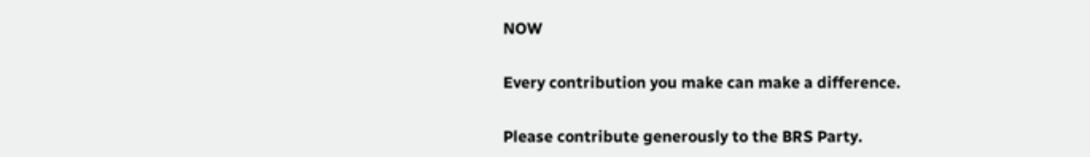NOW

Every contribution you make can make a difference.

Please contribute generously to the BRS Party.